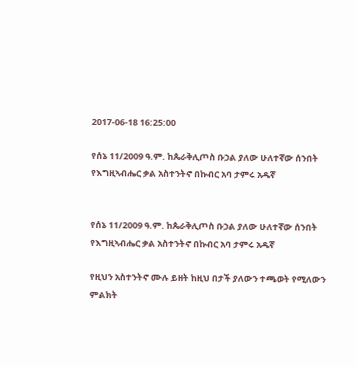2017-06-18 16:25:00

የሰኔ 11/2009 ዓ.ም. ከጴራቅሊጦስ ቡኃል ያለው ሁለተኛው ሰንበት የእግዚኣብሔር ቃል አስተንትኖ በኩብር አባ ታምሩ አዱኛ


የሰኔ 11/2009 ዓ.ም. ከጴራቅሊጦስ ቡኃል ያለው ሁለተኛው ሰንበት የእግዚኣብሔር ቃል አስተንትኖ በኩብር አባ ታምሩ አዱኛ

የዚህን አስተንትኖ ሙሉ ይዘት ከዚህ በታች ያለውን ተጫወት የሚለውን ምልክት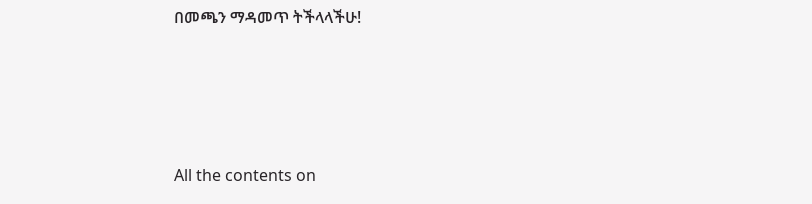በመጫን ማዳመጥ ትችላላችሁ!








All the contents on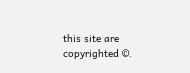this site are copyrighted ©.